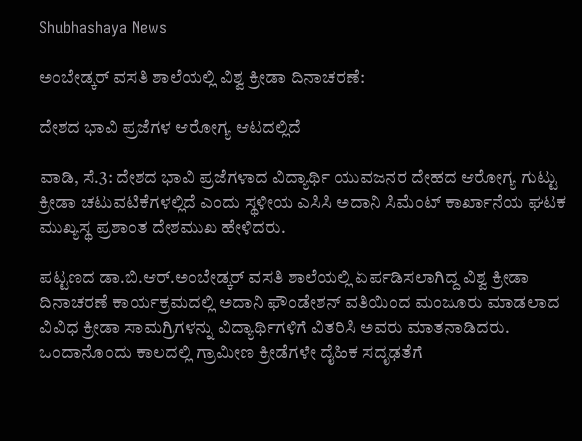Shubhashaya News

ಅಂಬೇಡ್ಕರ್ ವಸತಿ ಶಾಲೆಯಲ್ಲಿ ವಿಶ್ವ ಕ್ರೀಡಾ ದಿನಾಚರಣೆ:

ದೇಶದ ಭಾವಿ ಪ್ರಜೆಗಳ ಆರೋಗ್ಯ ಆಟದಲ್ಲಿದೆ

ವಾಡಿ, ಸೆ.3: ದೇಶದ ಭಾವಿ ಪ್ರಜೆಗಳಾದ ವಿದ್ಯಾರ್ಥಿ ಯುವಜನರ ದೇಹದ ಆರೋಗ್ಯ ಗುಟ್ಟು ಕ್ರೀಡಾ ಚಟುವಟಿಕೆಗಳಲ್ಲಿದೆ ಎಂದು ಸ್ಥಳೀಯ ಎಸಿಸಿ ಅದಾನಿ ಸಿಮೆಂಟ್ ಕಾರ್ಖಾನೆಯ ಘಟಕ ಮುಖ್ಯಸ್ಥ ಪ್ರಶಾಂತ ದೇಶಮುಖ ಹೇಳಿದರು.

ಪಟ್ಟಣದ ಡಾ.ಬಿ.ಆರ್.ಅಂಬೇಡ್ಕರ್ ವಸತಿ ಶಾಲೆಯಲ್ಲಿ ಏರ್ಪಡಿಸಲಾಗಿದ್ದ ವಿಶ್ವ ಕ್ರೀಡಾ ದಿನಾಚರಣೆ ಕಾರ್ಯಕ್ರಮದಲ್ಲಿ ಅದಾನಿ ಫೌಂಡೇಶನ್ ವತಿಯಿಂದ ಮಂಜೂರು ಮಾಡಲಾದ ವಿವಿಧ ಕ್ರೀಡಾ ಸಾಮಗ್ರಿಗಳನ್ನು ವಿದ್ಯಾರ್ಥಿಗಳಿಗೆ ವಿತರಿಸಿ ಅವರು ಮಾತನಾಡಿದರು. ಒಂದಾನೊಂದು ಕಾಲದಲ್ಲಿ ಗ್ರಾಮೀಣ ಕ್ರೀಡೆಗಳೇ ದೈಹಿಕ ಸದೃಢತೆಗೆ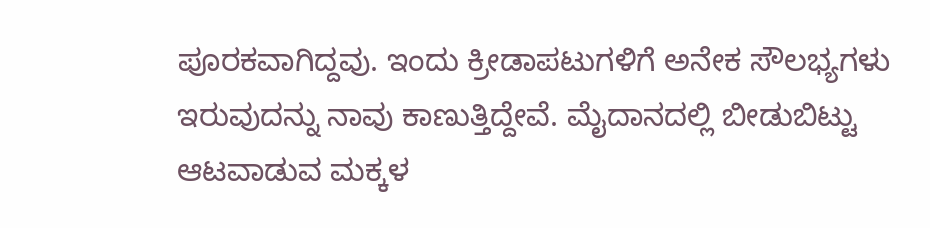ಪೂರಕವಾಗಿದ್ದವು. ಇಂದು ಕ್ರೀಡಾಪಟುಗಳಿಗೆ ಅನೇಕ ಸೌಲಭ್ಯಗಳು ಇರುವುದನ್ನು ನಾವು ಕಾಣುತ್ತಿದ್ದೇವೆ. ಮೈದಾನದಲ್ಲಿ ಬೀಡುಬಿಟ್ಟು ಆಟವಾಡುವ ಮಕ್ಕಳ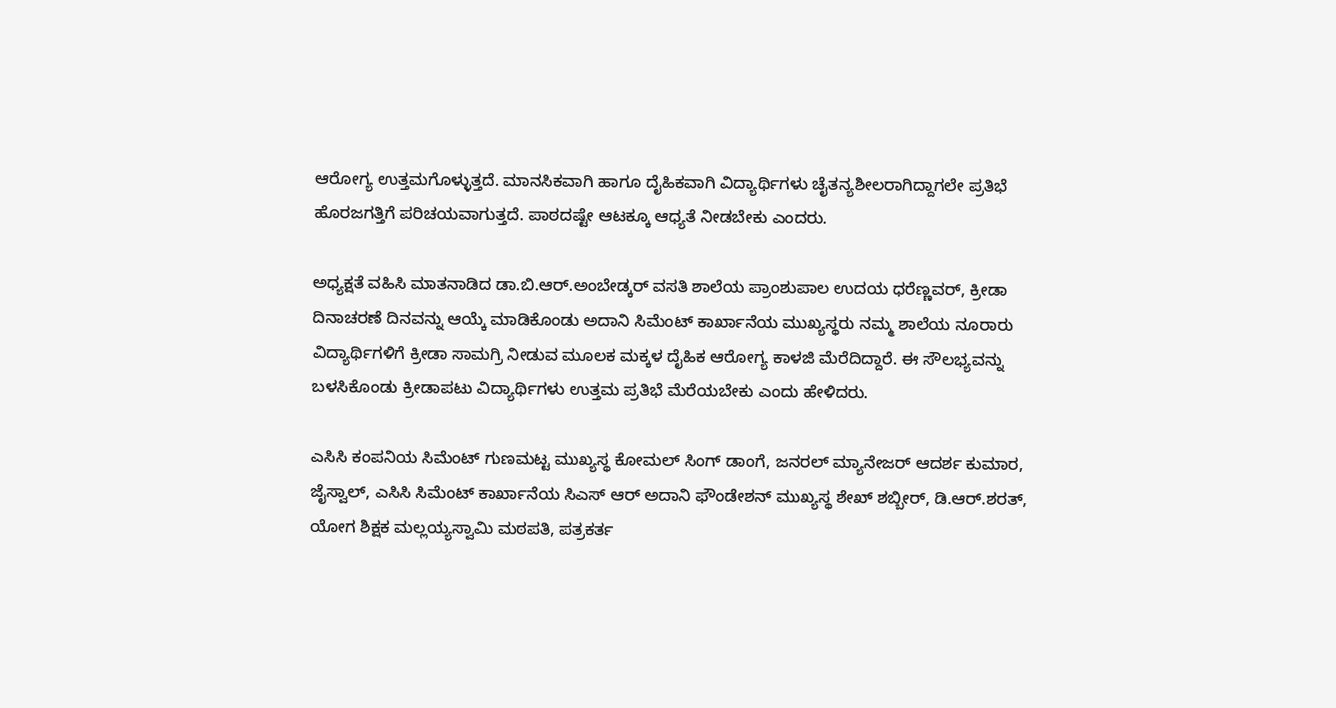ಆರೋಗ್ಯ ಉತ್ತಮಗೊಳ್ಳುತ್ತದೆ. ಮಾನಸಿಕವಾಗಿ ಹಾಗೂ ದೈಹಿಕವಾಗಿ ವಿದ್ಯಾರ್ಥಿಗಳು ಚೈತನ್ಯಶೀಲರಾಗಿದ್ದಾಗಲೇ ಪ್ರತಿಭೆ ಹೊರಜಗತ್ತಿಗೆ ಪರಿಚಯವಾಗುತ್ತದೆ. ಪಾಠದಷ್ಟೇ ಆಟಕ್ಕೂ ಆಧ್ಯತೆ ನೀಡಬೇಕು ಎಂದರು.

ಅಧ್ಯಕ್ಷತೆ ವಹಿಸಿ ಮಾತನಾಡಿದ ಡಾ.ಬಿ.ಆರ್.ಅಂಬೇಡ್ಕರ್ ವಸತಿ ಶಾಲೆಯ ಪ್ರಾಂಶುಪಾಲ ಉದಯ ಧರೆಣ್ಣವರ್, ಕ್ರೀಡಾ ದಿನಾಚರಣೆ ದಿನವನ್ನು ಆಯ್ಕೆ ಮಾಡಿಕೊಂಡು ಅದಾನಿ ಸಿಮೆಂಟ್ ಕಾರ್ಖಾನೆಯ ಮುಖ್ಯಸ್ಥರು ನಮ್ಮ ಶಾಲೆಯ ನೂರಾರು ವಿದ್ಯಾರ್ಥಿಗಳಿಗೆ ಕ್ರೀಡಾ ಸಾಮಗ್ರಿ ನೀಡುವ ಮೂಲಕ ಮಕ್ಕಳ ದೈಹಿಕ ಆರೋಗ್ಯ ಕಾಳಜಿ ಮೆರೆದಿದ್ದಾರೆ. ಈ ಸೌಲಭ್ಯವನ್ನು ಬಳಸಿಕೊಂಡು ಕ್ರೀಡಾಪಟು ವಿದ್ಯಾರ್ಥಿಗಳು ಉತ್ತಮ ಪ್ರತಿಭೆ ಮೆರೆಯಬೇಕು ಎಂದು ಹೇಳಿದರು.

ಎಸಿಸಿ ಕಂಪನಿಯ ಸಿಮೆಂಟ್ ಗುಣಮಟ್ಟ ಮುಖ್ಯಸ್ಥ ಕೋಮಲ್ ಸಿಂಗ್ ಡಾಂಗೆ, ಜನರಲ್ ಮ್ಯಾನೇಜರ್ ಆದರ್ಶ ಕುಮಾರ, ಜೈಸ್ವಾಲ್, ಎಸಿಸಿ ಸಿಮೆಂಟ್ ಕಾರ್ಖಾನೆಯ ಸಿಎಸ್ ಆರ್ ಅದಾನಿ ಫೌಂಡೇಶನ್ ಮುಖ್ಯಸ್ಥ ಶೇಖ್ ಶಬ್ಬೀರ್, ಡಿ.ಆರ್.ಶರತ್, ಯೋಗ ಶಿಕ್ಷಕ ಮಲ್ಲಯ್ಯಸ್ವಾಮಿ ಮಠಪತಿ, ಪತ್ರಕರ್ತ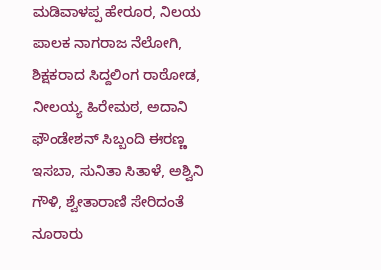ಮಡಿವಾಳಪ್ಪ ಹೇರೂರ, ನಿಲಯ ಪಾಲಕ ನಾಗರಾಜ ನೆಲೋಗಿ, ಶಿಕ್ಷಕರಾದ ಸಿದ್ದಲಿಂಗ ರಾಠೋಡ, ನೀಲಯ್ಯ ಹಿರೇಮಠ, ಅದಾನಿ ಫೌಂಡೇಶನ್ ಸಿಬ್ಬಂದಿ ಈರಣ್ಣ ಇಸಬಾ, ಸುನಿತಾ ಸಿತಾಳೆ, ಅಶ್ವಿನಿ ಗೌಳಿ, ಶ್ವೇತಾರಾಣಿ ಸೇರಿದಂತೆ ನೂರಾರು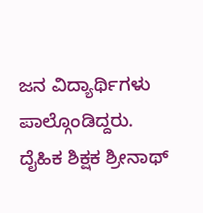ಜನ ವಿದ್ಯಾರ್ಥಿಗಳು ಪಾಲ್ಗೊಂಡಿದ್ದರು. ದೈಹಿಕ ಶಿಕ್ಷಕ ಶ್ರೀನಾಥ್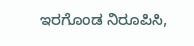ಇರಗೊಂಡ ನಿರೂಪಿಸಿ,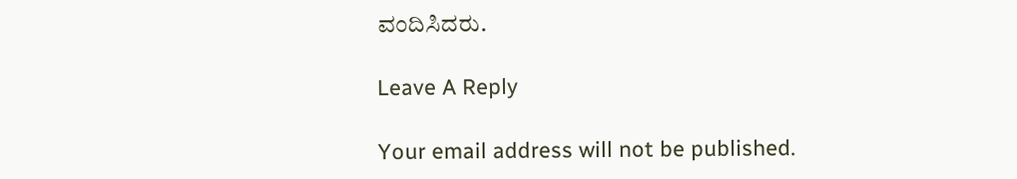ವಂದಿಸಿದರು.

Leave A Reply

Your email address will not be published.